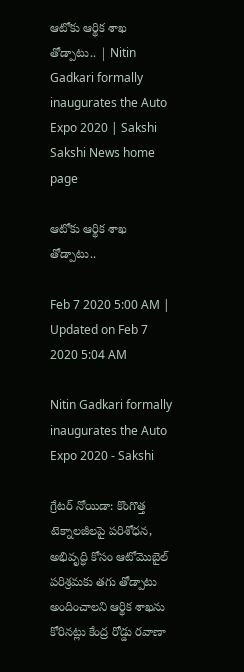ఆటోకు ఆర్థిక శాఖ తోడ్పాటు.. | Nitin Gadkari formally inaugurates the Auto Expo 2020 | Sakshi
Sakshi News home page

ఆటోకు ఆర్థిక శాఖ తోడ్పాటు..

Feb 7 2020 5:00 AM | Updated on Feb 7 2020 5:04 AM

Nitin Gadkari formally inaugurates the Auto Expo 2020 - Sakshi

గ్రేటర్‌ నోయిడా: కొంగొత్త టెక్నాలజీలపై పరిశోధన, అభివృద్ధి కోసం ఆటోమొబైల్‌ పరిశ్రమకు తగు తోడ్పాటు అందించాలని ఆర్థిక శాఖను కోరినట్లు కేంద్ర రోడ్డు రవాణా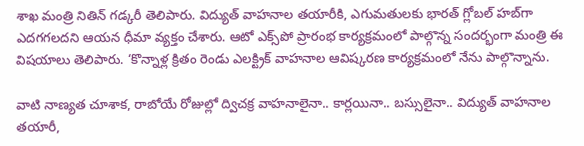శాఖ మంత్రి నితిన్‌ గడ్కరీ తెలిపారు. విద్యుత్‌ వాహనాల తయారీకి, ఎగుమతులకు భారత్‌ గ్లోబల్‌ హబ్‌గా ఎదగగలదని ఆయన ధీమా వ్యక్తం చేశారు. ఆటో ఎక్స్‌పో ప్రారంభ కార్యక్రమంలో పాల్గొన్న సందర్భంగా మంత్రి ఈ విషయాలు తెలిపారు. ‘కొన్నాళ్ల క్రితం రెండు ఎలక్ట్రిక్‌ వాహనాల ఆవిష్కరణ కార్యక్రమంలో నేను పాల్గొన్నాను.

వాటి నాణ్యత చూశాక, రాబోయే రోజుల్లో ద్విచక్ర వాహనాలైనా.. కార్లయినా.. బస్సులైనా.. విద్యుత్‌ వాహనాల తయారీ,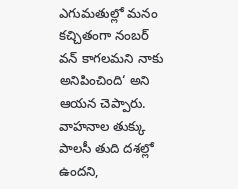ఎగుమతుల్లో మనం కచ్చితంగా నంబర్‌ వన్‌ కాగలమని నాకు అనిపించింది‘ అని ఆయన చెప్పారు. వాహనాల తుక్కు పాలసీ తుది దశల్లో ఉందని,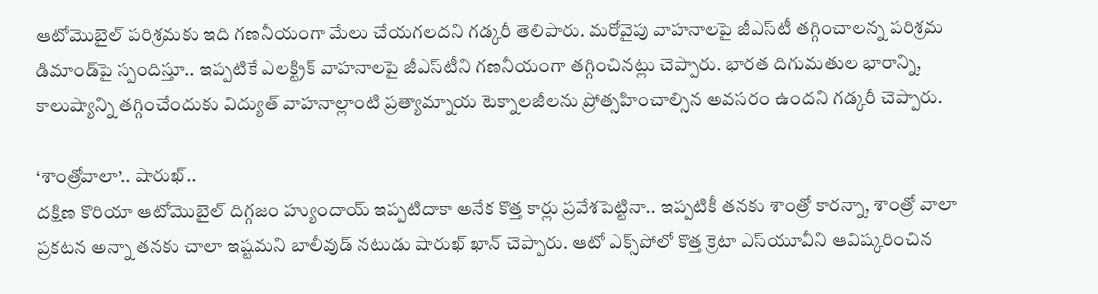ఆటోమొబైల్‌ పరిశ్రమకు ఇది గణనీయంగా మేలు చేయగలదని గడ్కరీ తెలిపారు. మరోవైపు వాహనాలపై జీఎస్‌టీ తగ్గించాలన్న పరిశ్రమ డిమాండ్‌పై స్పందిస్తూ.. ఇప్పటికే ఎలక్ట్రిక్‌ వాహనాలపై జీఎస్‌టీని గణనీయంగా తగ్గించినట్లు చెప్పారు. భారత దిగుమతుల భారాన్ని, కాలుష్యాన్ని తగ్గించేందుకు విద్యుత్‌ వాహనాల్లాంటి ప్రత్యామ్నాయ టెక్నాలజీలను ప్రోత్సహించాల్సిన అవసరం ఉందని గడ్కరీ చెప్పారు.

‘శాంత్రోవాలా’.. షారుఖ్‌..
దక్షిణ కొరియా ఆటోమొబైల్‌ దిగ్గజం హ్యుందాయ్‌ ఇప్పటిదాకా అనేక కొత్త కార్లు ప్రవేశపెట్టినా.. ఇప్పటికీ తనకు శాంత్రో కారన్నా, శాంత్రో వాలా ప్రకటన అన్నా తనకు చాలా ఇష్టమని బాలీవుడ్‌ నటుడు షారుఖ్‌ ఖాన్‌ చెప్పారు. ఆటో ఎక్స్‌పోలో కొత్త క్రెటా ఎస్‌యూవీని ఆవిష్కరించిన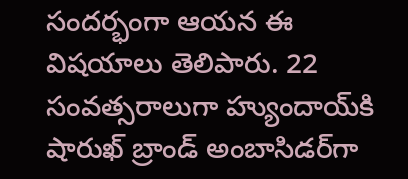సందర్భంగా ఆయన ఈ విషయాలు తెలిపారు. 22 సంవత్సరాలుగా హ్యుందాయ్‌కి షారుఖ్‌ బ్రాండ్‌ అంబాసిడర్‌గా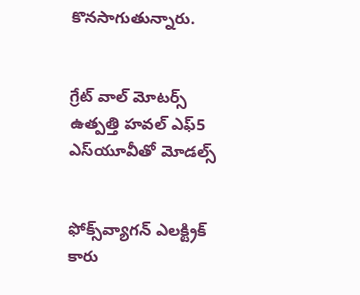కొనసాగుతున్నారు.


గ్రేట్‌ వాల్‌ మోటర్స్‌ ఉత్పత్తి హవల్‌ ఎఫ్‌5 ఎస్‌యూవీతో మోడల్స్‌


ఫోక్స్‌వ్యాగన్‌ ఎలక్ట్రిక్‌ కారు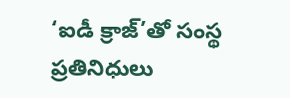‘ఐడీ క్రాజ్‌’తో సంస్థ ప్రతినిధులు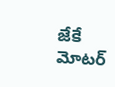జేకే మోటర్‌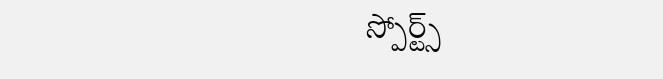స్పోర్ట్స్‌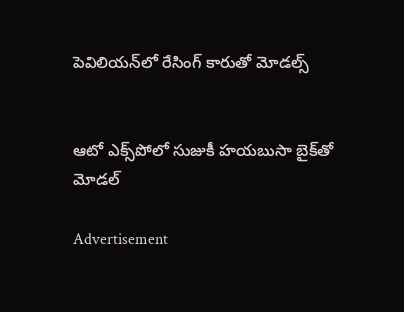పెవిలియన్‌లో రేసింగ్‌ కారుతో మోడల్స్‌


ఆటో ఎక్స్‌పోలో సుజుకీ హయబుసా బైక్‌తో మోడల్‌

Advertisement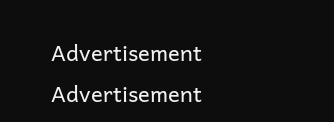Advertisement
Advertisement